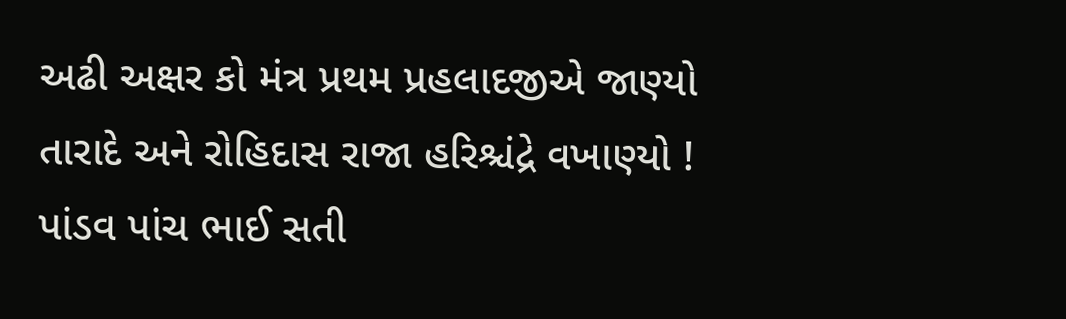અઢી અક્ષર કો મંત્ર પ્રથમ પ્રહલાદજીએ જાણ્યો
તારાદે અને રોહિદાસ રાજા હરિશ્ચંદ્રે વખાણ્યો !
પાંડવ પાંચ ભાઈ સતી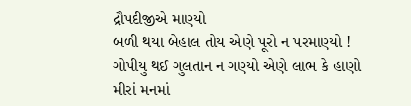દ્રૌપદીજીએ માણ્યો
બળી થયા બેહાલ તોય એણે પૂરો ન પરમાણ્યો !
ગોપીયુ થઈ ગુલતાન ન ગણ્યો એણે લાભ કે હાણો
મીરાં મનમાં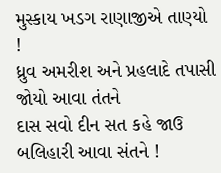મુસ્કાય ખડગ રાણાજીએ તાણ્યો !
ધ્રુવ અમરીશ અને પ્રહલાદે તપાસી જોયો આવા તંતને
દાસ સવો દીન સત કહે જાઉ બલિહારી આવા સંતને !